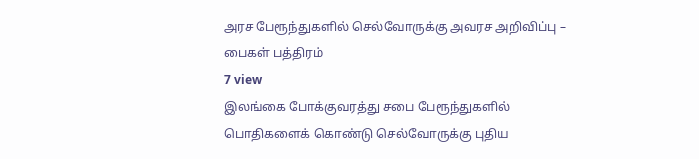அரச பேரூந்துகளில் செல்வோருக்கு அவரச அறிவிப்பு – பைகள் பத்திரம்
7 view
இலங்கை போக்குவரத்து சபை பேரூந்துகளில் பொதிகளைக் கொண்டு செல்வோருக்கு புதிய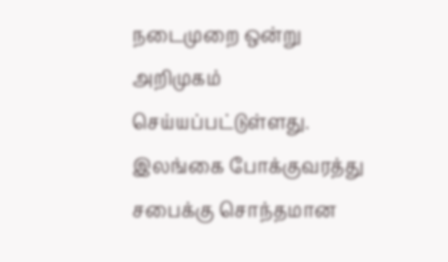நடைமுறை ஒன்று அறிமுகம் செய்யப்பட்டுள்ளது. இலங்கை போக்குவரத்து சபைக்கு சொந்தமான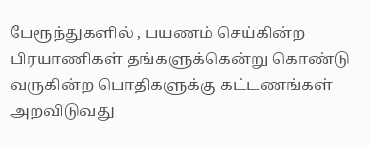பேரூந்துகளில் , பயணம் செய்கின்ற பிரயாணிகள் தங்களுக்கென்று கொண்டு வருகின்ற பொதிகளுக்கு கட்டணங்கள் அறவிடுவது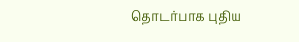தொடர்பாக புதிய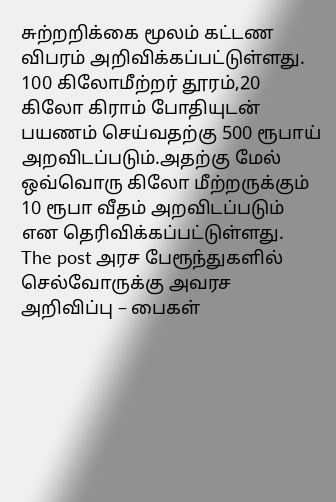சுற்றறிக்கை மூலம் கட்டண விபரம் அறிவிக்கப்பட்டுள்ளது. 100 கிலோமீற்றர் தூரம்,20 கிலோ கிராம் போதியுடன் பயணம் செய்வதற்கு 500 ரூபாய் அறவிடப்படும்.அதற்கு மேல் ஒவ்வொரு கிலோ மீற்றருக்கும் 10 ரூபா வீதம் அறவிடப்படும் என தெரிவிக்கப்பட்டுள்ளது.
The post அரச பேரூந்துகளில் செல்வோருக்கு அவரச அறிவிப்பு – பைகள்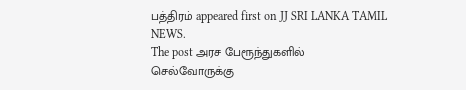பத்திரம் appeared first on JJ SRI LANKA TAMIL NEWS.
The post அரச பேரூந்துகளில் செல்வோருக்கு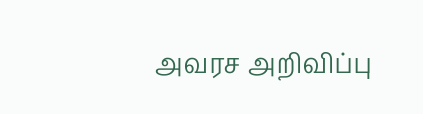அவரச அறிவிப்பு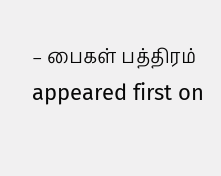– பைகள் பத்திரம் appeared first on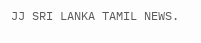JJ SRI LANKA TAMIL NEWS.